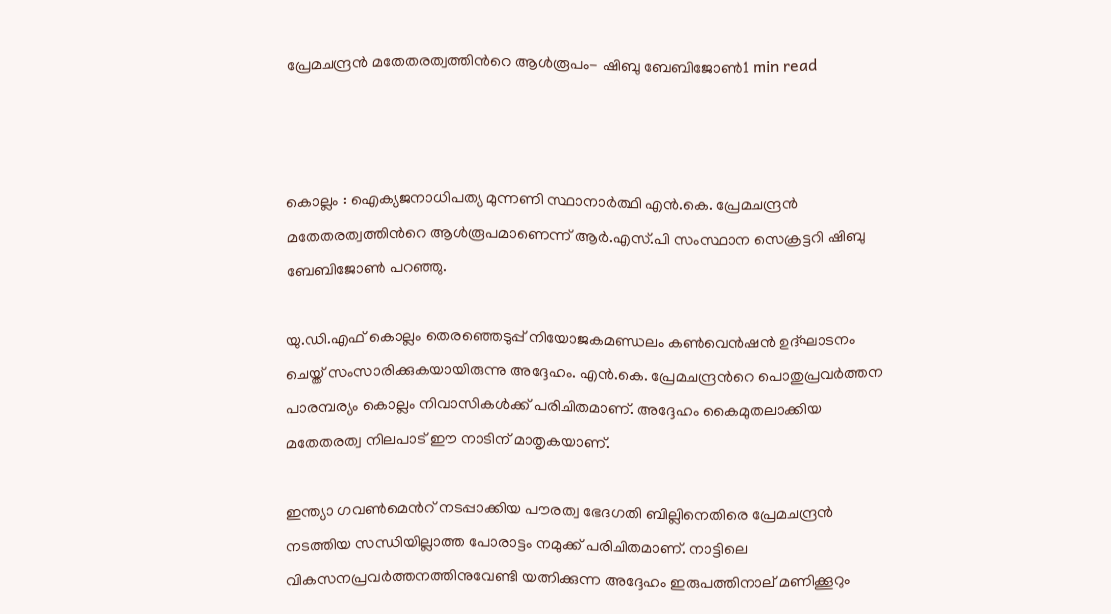പ്രേമചന്ദ്രന്‍ മതേതരത്വത്തിന്‍റെ ആള്‍രൂപം- ഷിബു ബേബിജോണ്‍1 min read



കൊല്ലം : ഐക്യജനാധിപത്യ മുന്നണി സ്ഥാനാര്‍ത്ഥി എന്‍.കെ. പ്രേമചന്ദ്രന്‍ മതേതരത്വത്തിന്‍റെ ആള്‍രൂപമാണെന്ന് ആര്‍.എസ്.പി സംസ്ഥാന സെക്രട്ടറി ഷിബു ബേബിജോണ്‍ പറഞ്ഞു.

യു.ഡി.എഫ് കൊല്ലം തെരഞ്ഞെടുപ്പ് നിയോജകമണ്ഡലം കണ്‍വെന്‍ഷന്‍ ഉദ്ഘാടനം ചെയ്ത് സംസാരിക്കുകയായിരുന്നു അദ്ദേഹം. എന്‍.കെ. പ്രേമചന്ദ്രന്‍റെ പൊതുപ്രവര്‍ത്തന പാരമ്പര്യം കൊല്ലം നിവാസികള്‍ക്ക് പരിചിതമാണ്. അദ്ദേഹം കൈമുതലാക്കിയ മതേതരത്വ നിലപാട് ഈ നാടിന് മാതൃകയാണ്.

ഇന്ത്യാ ഗവണ്‍മെന്‍റ് നടപ്പാക്കിയ പൗരത്വ ഭേദഗതി ബില്ലിനെതിരെ പ്രേമചന്ദ്രന്‍ നടത്തിയ സന്ധിയില്ലാത്ത പോരാട്ടം നമുക്ക് പരിചിതമാണ്. നാട്ടിലെ വികസനപ്രവര്‍ത്തനത്തിനുവേണ്ടി യത്നിക്കുന്ന അദ്ദേഹം ഇരുപത്തിനാല് മണിക്കൂറും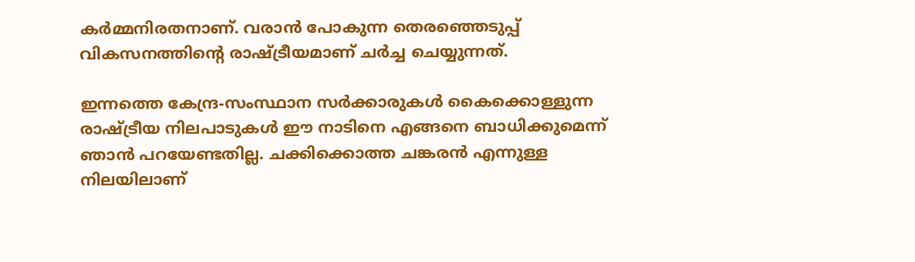കര്‍മ്മനിരതനാണ്. വരാന്‍ പോകുന്ന തെരഞ്ഞെടുപ്പ് വികസനത്തിന്‍റെ രാഷ്ട്രീയമാണ് ചര്‍ച്ച ചെയ്യുന്നത്.

ഇന്നത്തെ കേന്ദ്ര-സംസ്ഥാന സര്‍ക്കാരുകള്‍ കൈക്കൊള്ളുന്ന രാഷ്ട്രീയ നിലപാടുകള്‍ ഈ നാടിനെ എങ്ങനെ ബാധിക്കുമെന്ന് ഞാന്‍ പറയേണ്ടതില്ല. ചക്കിക്കൊത്ത ചങ്കരന്‍ എന്നുള്ള നിലയിലാണ്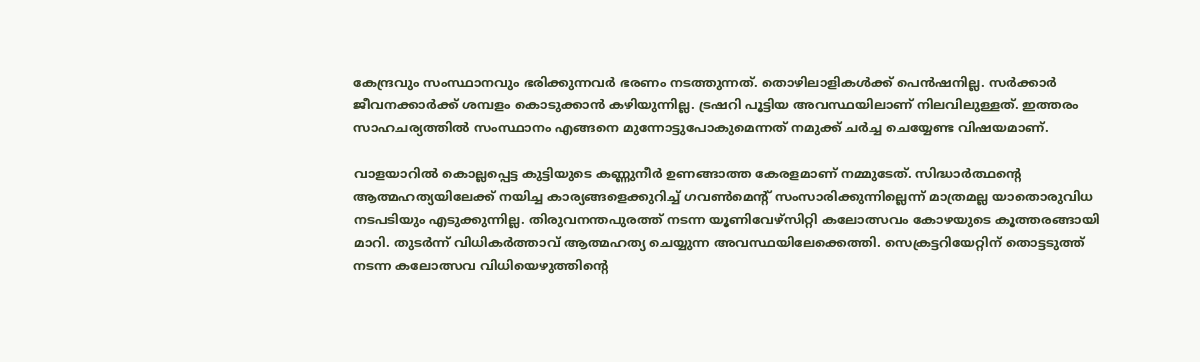കേന്ദ്രവും സംസ്ഥാനവും ഭരിക്കുന്നവര്‍ ഭരണം നടത്തുന്നത്. തൊഴിലാളികള്‍ക്ക് പെന്‍ഷനില്ല. സര്‍ക്കാര്‍ ജീവനക്കാര്‍ക്ക് ശമ്പളം കൊടുക്കാന്‍ കഴിയുന്നില്ല. ട്രഷറി പൂട്ടിയ അവസ്ഥയിലാണ് നിലവിലുള്ളത്. ഇത്തരം സാഹചര്യത്തില്‍ സംസ്ഥാനം എങ്ങനെ മുന്നോട്ടുപോകുമെന്നത് നമുക്ക് ചര്‍ച്ച ചെയ്യേണ്ട വിഷയമാണ്.

വാളയാറില്‍ കൊല്ലപ്പെട്ട കുട്ടിയുടെ കണ്ണുനീര്‍ ഉണങ്ങാത്ത കേരളമാണ് നമ്മുടേത്. സിദ്ധാര്‍ത്ഥന്‍റെ ആത്മഹത്യയിലേക്ക് നയിച്ച കാര്യങ്ങളെക്കുറിച്ച് ഗവണ്‍മെന്‍റ് സംസാരിക്കുന്നില്ലെന്ന് മാത്രമല്ല യാതൊരുവിധ നടപടിയും എടുക്കുന്നില്ല. തിരുവനന്തപുരത്ത് നടന്ന യൂണിവേഴ്സിറ്റി കലോത്സവം കോഴയുടെ കൂത്തരങ്ങായി മാറി. തുടര്‍ന്ന് വിധികര്‍ത്താവ് ആത്മഹത്യ ചെയ്യുന്ന അവസ്ഥയിലേക്കെത്തി. സെക്രട്ടറിയേറ്റിന് തൊട്ടടുത്ത് നടന്ന കലോത്സവ വിധിയെഴുത്തിന്‍റെ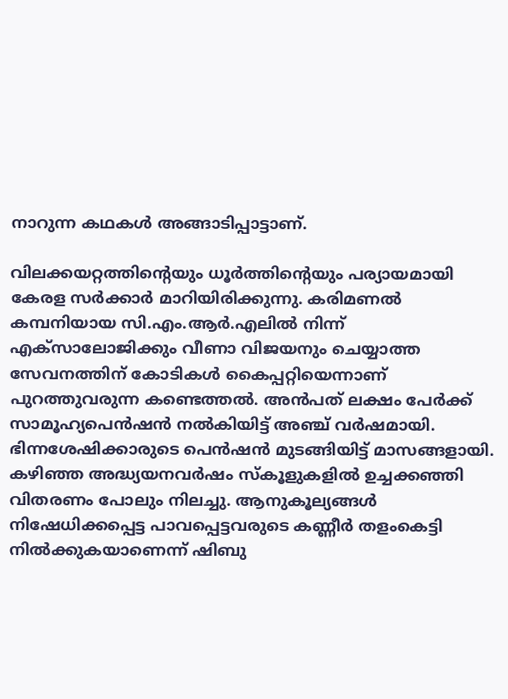നാറുന്ന കഥകള്‍ അങ്ങാടിപ്പാട്ടാണ്.

വിലക്കയറ്റത്തിന്‍റെയും ധൂര്‍ത്തിന്‍റെയും പര്യായമായി കേരള സര്‍ക്കാര്‍ മാറിയിരിക്കുന്നു. കരിമണല്‍ കമ്പനിയായ സി.എം.ആര്‍.എലില്‍ നിന്ന് എക്സാലോജിക്കും വീണാ വിജയനും ചെയ്യാത്ത സേവനത്തിന് കോടികള്‍ കൈപ്പറ്റിയെന്നാണ് പുറത്തുവരുന്ന കണ്ടെത്തല്‍. അന്‍പത് ലക്ഷം പേര്‍ക്ക് സാമൂഹ്യപെന്‍ഷന്‍ നല്‍കിയിട്ട് അഞ്ച് വര്‍ഷമായി. ഭിന്നശേഷിക്കാരുടെ പെന്‍ഷന്‍ മുടങ്ങിയിട്ട് മാസങ്ങളായി. കഴിഞ്ഞ അദ്ധ്യയനവര്‍ഷം സ്കൂളുകളില്‍ ഉച്ചക്കഞ്ഞി വിതരണം പോലും നിലച്ചു. ആനുകൂല്യങ്ങള്‍ നിഷേധിക്കപ്പെട്ട പാവപ്പെട്ടവരുടെ കണ്ണീര്‍ തളംകെട്ടി നില്‍ക്കുകയാണെന്ന് ഷിബു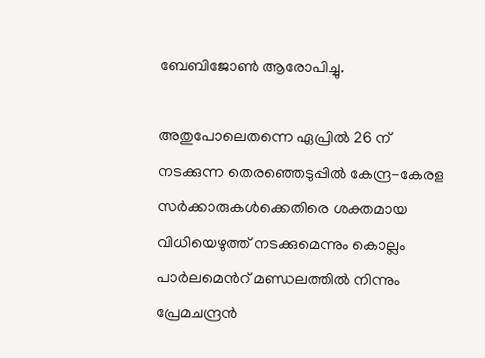ബേബിജോണ്‍ ആരോപിച്ചു.

അതുപോലെതന്നെ ഏപ്രില്‍ 26 ന് നടക്കുന്ന തെരഞ്ഞെടുപ്പില്‍ കേന്ദ്ര-കേരള സര്‍ക്കാരുകള്‍ക്കെതിരെ ശക്തമായ വിധിയെഴുത്ത് നടക്കുമെന്നും കൊല്ലം പാര്‍ലമെന്‍റ് മണ്ഡലത്തില്‍ നിന്നും പ്രേമചന്ദ്രന്‍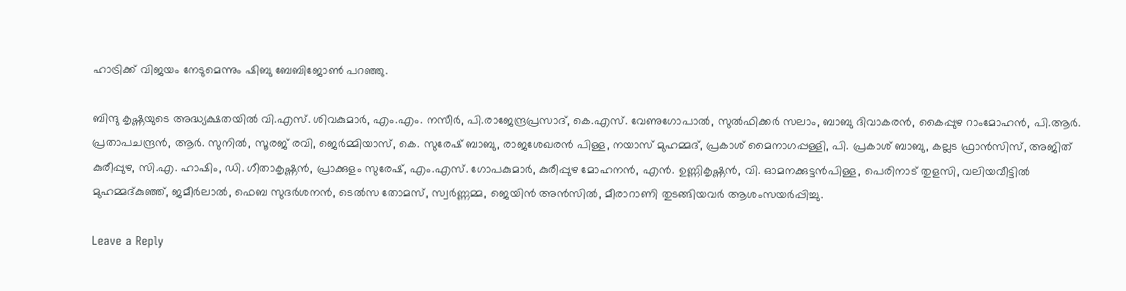ഹാട്രിക്ക് വിജയം നേടുമെന്നും ഷിബു ബേബിജോണ്‍ പറഞ്ഞു.

ബിന്ദു കൃഷ്ണയുടെ അദ്ധ്യക്ഷതയില്‍ വി.എസ്. ശിവകുമാര്‍, എം.എം. നസീര്‍, പി.രാജേന്ദ്രപ്രസാദ്, കെ.എസ്. വേണുഗോപാല്‍, സുല്‍ഫിക്കര്‍ സലാം, ബാബു ദിവാകരന്‍, കൈപ്പുഴ റാംമോഹന്‍, പി.ആര്‍. പ്രതാപചന്ദ്രന്‍, ആര്‍. സുനില്‍, സൂരജ് രവി, ജെര്‍മ്മിയാസ്, കെ. സുരേഷ് ബാബു, രാജശേഖരന്‍ പിള്ള, നയാസ് മുഹമ്മദ്, പ്രകാശ് മൈനാഗപ്പള്ളി, പി. പ്രകാശ് ബാബു, കല്ലട ഫ്രാന്‍സിസ്, അജിത് കുരീപ്പുഴ, സി.എ. ഹാഷിം, ഡി. ഗീതാകൃഷ്ണന്‍, പ്രാക്കുളം സുരേഷ്, എം.എസ്. ഗോപകുമാര്‍, കുരീപ്പുഴ മോഹനന്‍, എന്‍. ഉണ്ണികൃഷ്ണന്‍, വി. ഓമനക്കുട്ടന്‍പിള്ള, പെരിനാട് തുളസി, വലിയവീട്ടില്‍ മുഹമ്മദ്കുഞ്ഞ്, ജമീര്‍ലാല്‍, ഫെബ സുദര്‍ശനന്‍, ടെല്‍സ തോമസ്, സ്വര്‍ണ്ണമ്മ, ജെയിന്‍ അന്‍സില്‍, മീരാറാണി തുടങ്ങിയവര്‍ ആശംസയര്‍പ്പിച്ചു.

Leave a Reply